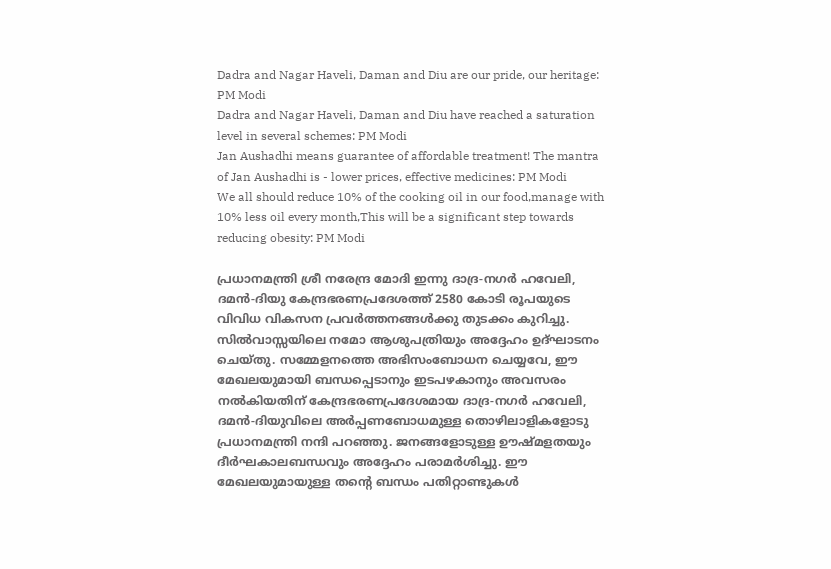Dadra and Nagar Haveli, Daman and Diu are our pride, our heritage: PM Modi
Dadra and Nagar Haveli, Daman and Diu have reached a saturation level in several schemes: PM Modi
Jan Aushadhi means guarantee of affordable treatment! The mantra of Jan Aushadhi is - lower prices, effective medicines: PM Modi
We all should reduce 10% of the cooking oil in our food,manage with 10% less oil every month,This will be a significant step towards reducing obesity: PM Modi

പ്രധാനമന്ത്രി ശ്രീ നരേന്ദ്ര മോദി ഇന്നു ദാദ്ര-നഗർ ഹവേലി, ദമൻ-ദിയു കേന്ദ്രഭരണപ്രദേശത്ത് 2580 കോടി രൂപയുടെ വിവിധ വികസന പ്രവർത്തനങ്ങൾക്കു തുടക്കം കുറിച്ചു. സിൽവാസ്സയിലെ നമോ ആശുപത്രിയും അദ്ദേഹം ഉദ്ഘാടനം ചെയ്തു. സമ്മേളനത്തെ അഭിസംബോധന ചെയ്യവേ, ഈ മേഖലയുമായി ബന്ധപ്പെടാനും ഇടപഴകാനും അവസരം നൽകിയതിന് കേന്ദ്രഭരണപ്രദേശമായ ദാദ്ര-നഗർ ഹവേലി, ദമൻ-ദിയുവിലെ അർപ്പണബോധമുള്ള തൊഴിലാളികളോടു പ്രധാനമന്ത്രി നന്ദി പറഞ്ഞു. ജനങ്ങളോടുള്ള ഊഷ്മളതയും ദീർഘകാലബന്ധവും അദ്ദേഹം പരാമർശിച്ചു. ഈ മേഖലയുമായുള്ള തന്റെ ബന്ധം പതിറ്റാണ്ടുകൾ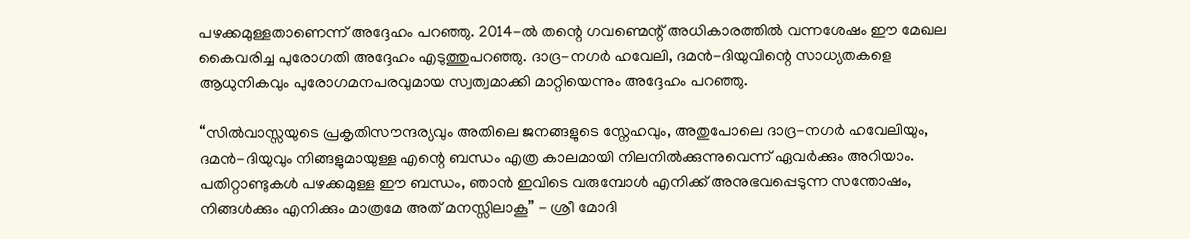പഴക്കമുള്ളതാണെന്ന് അദ്ദേഹം പറഞ്ഞു. 2014-ൽ തന്റെ ഗവണ്മെന്റ് അധികാരത്തിൽ വന്നശേഷം ഈ മേഖല കൈവരിച്ച പുരോഗതി അദ്ദേഹം എടുത്തുപറഞ്ഞു. ദാദ്ര-നഗർ ഹവേലി, ദമൻ-ദിയുവിന്റെ സാധ്യതകളെ ആധുനികവും പുരോഗമനപരവുമായ സ്വത്വമാക്കി മാറ്റിയെന്നും അദ്ദേഹം പറഞ്ഞു.

“സിൽവാസ്സയുടെ പ്രകൃതിസൗന്ദര്യവും അതിലെ ജനങ്ങളുടെ സ്നേഹവും, അതുപോലെ ദാദ്ര-നഗർ ഹവേലിയും, ദമൻ-ദിയുവും നിങ്ങളുമായുള്ള എന്റെ ബന്ധം എത്ര കാലമായി നിലനിൽക്കുന്നുവെന്ന് ഏവർക്കും അറിയാം. പതിറ്റാണ്ടുകൾ പഴക്കമുള്ള ഈ ബന്ധം, ഞാൻ ഇവിടെ വരുമ്പോൾ എനിക്ക് അനുഭവപ്പെടുന്ന സന്തോഷം, നിങ്ങൾക്കും എനിക്കും മാത്രമേ അത് മനസ്സിലാകൂ” - ശ്രീ മോദി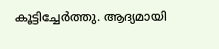കൂട്ടിച്ചേർത്തു. ആദ്യമായി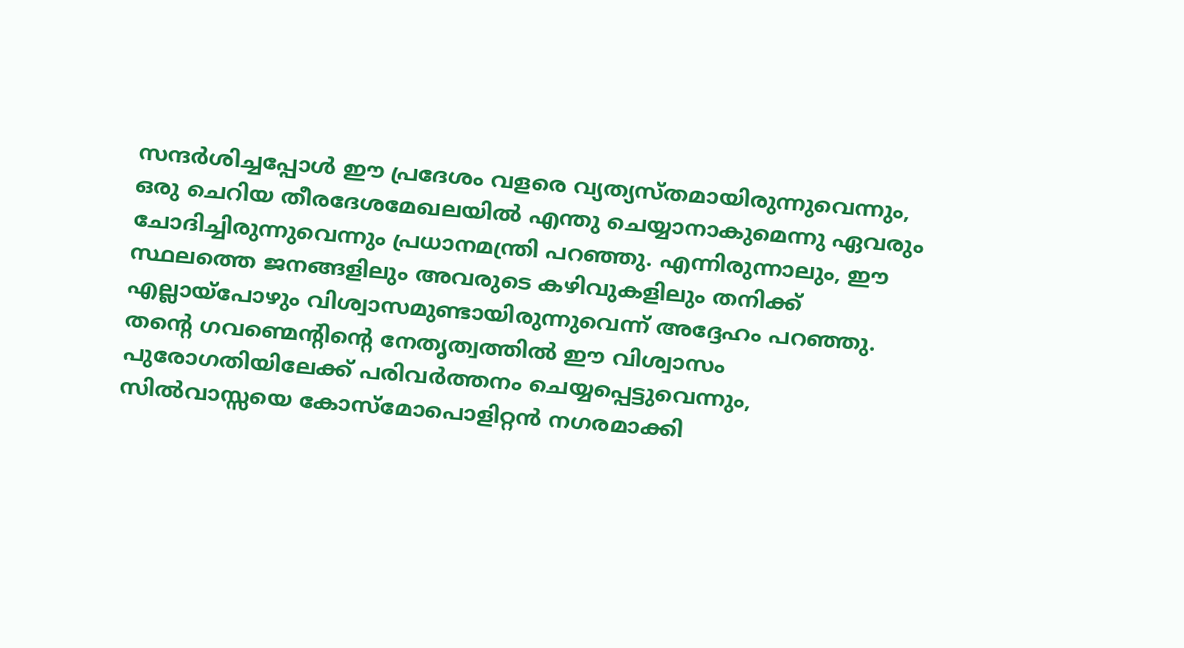സന്ദർശിച്ചപ്പോൾ ഈ പ്രദേശം വളരെ വ്യത്യസ്തമായിരുന്നുവെന്നും, ഒരു ചെറിയ തീരദേശമേഖലയിൽ എന്തു ചെയ്യാനാകുമെന്നു ഏവരും ചോദിച്ചിരുന്നുവെന്നും പ്രധാനമന്ത്രി പറഞ്ഞു. എന്നിരുന്നാലും, ഈ സ്ഥലത്തെ ജനങ്ങളിലും അവരുടെ കഴിവുകളിലും തനിക്ക് എല്ലായ്പോഴും വിശ്വാസമുണ്ടായിരുന്നുവെന്ന് അദ്ദേഹം പറഞ്ഞു. തന്റെ ഗവണ്മെന്റിന്റെ നേതൃത്വത്തിൽ ഈ വിശ്വാസം പുരോഗതിയിലേക്ക് പരിവർത്തനം ചെയ്യപ്പെട്ടുവെന്നും, സിൽവാസ്സയെ കോസ്‌മോപൊളിറ്റൻ നഗരമാക്കി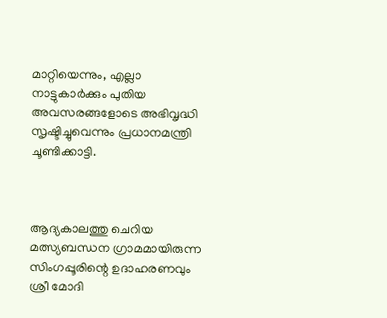മാറ്റിയെന്നും, എല്ലാ നാട്ടുകാർക്കും പുതിയ അവസരങ്ങളോടെ അഭിവൃദ്ധി സൃഷ്ടിച്ചുവെന്നും പ്രധാനമന്ത്രി ചൂണ്ടിക്കാട്ടി.



ആദ്യകാലത്തു ചെറിയ മത്സ്യബന്ധന ഗ്രാമമായിരുന്ന സിംഗപ്പൂരിന്റെ ഉദാഹരണവും ശ്രീ മോദി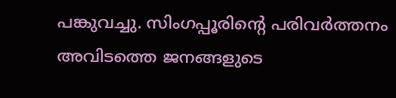പങ്കുവച്ചു. സിംഗപ്പൂരിന്റെ പരിവർത്തനം അവിടത്തെ ജനങ്ങളുടെ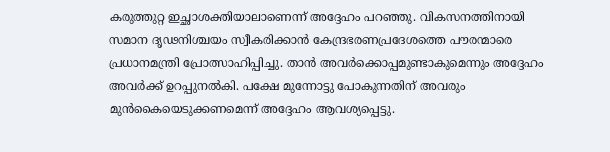കരുത്തുറ്റ ഇച്ഛാശക്തിയാലാണെന്ന് അദ്ദേഹം പറഞ്ഞു. വികസനത്തിനായി സമാന ദൃഢനിശ്ചയം സ്വീകരിക്കാൻ കേന്ദ്രഭരണപ്രദേശത്തെ പൗരന്മാരെ പ്രധാനമന്ത്രി പ്രോത്സാഹിപ്പിച്ചു. താൻ അവർക്കൊപ്പമുണ്ടാകുമെന്നും അദ്ദേഹം അവർക്ക് ഉറപ്പുനൽകി. പക്ഷേ മുന്നോട്ടു പോകുന്നതിന് അവരും മുൻകൈയെടുക്കണമെന്ന് അദ്ദേഹം ആവശ്യപ്പെട്ടു.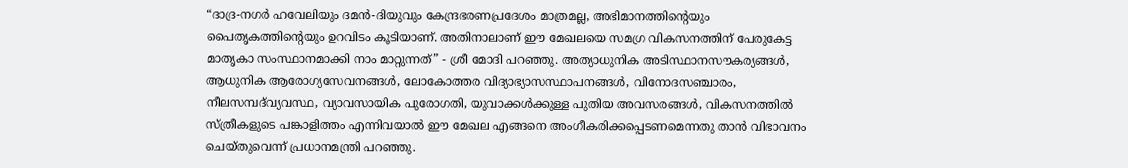“ദാദ്ര-നഗർ ഹവേലിയും ദമൻ-ദിയുവും കേന്ദ്രഭരണപ്രദേശം മാത്രമല്ല, അഭിമാനത്തിന്റെയും പൈതൃകത്തിന്റെയും ഉറവിടം കൂടിയാണ്. അതിനാലാണ് ഈ മേഖലയെ സമഗ്ര വികസനത്തിന് പേരുകേട്ട മാതൃകാ സംസ്ഥാനമാക്കി നാം മാറ്റുന്നത്” - ശ്രീ മോദി പറഞ്ഞു. അത്യാധുനിക അടിസ്ഥാനസൗകര്യങ്ങൾ, ആധുനിക ആരോഗ്യസേവനങ്ങൾ, ലോകോത്തര വിദ്യാഭ്യാസസ്ഥാപനങ്ങൾ, വിനോദസഞ്ചാരം, നീലസമ്പദ്‌വ്യവസ്ഥ, വ്യാവസായിക പുരോഗതി, യുവാക്കൾക്കുള്ള പുതിയ അവസരങ്ങൾ, വികസനത്തിൽ സ്ത്രീകളുടെ പങ്കാളിത്തം എന്നിവയാൽ ഈ മേഖല എങ്ങനെ അംഗീകരിക്കപ്പെടണമെന്നതു താൻ വിഭാവനം ചെയ്തുവെന്ന് പ്രധാനമന്ത്രി പറഞ്ഞു.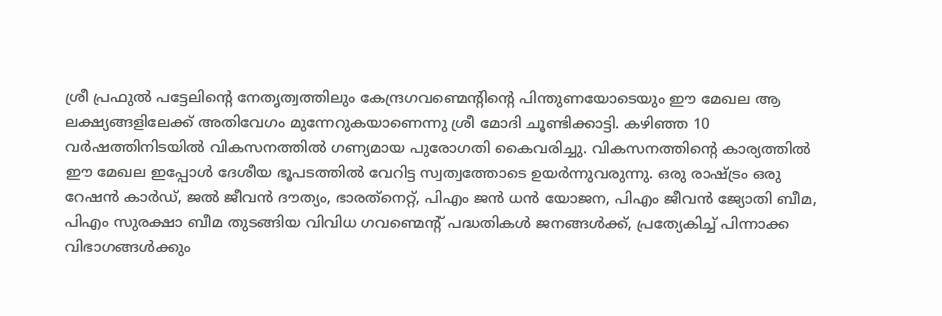ശ്രീ പ്രഫുൽ പട്ടേലിന്റെ നേതൃത്വത്തിലും കേന്ദ്രഗവണ്മെന്റിന്റെ പിന്തുണയോടെയും ഈ മേഖല ആ ലക്ഷ്യങ്ങളിലേക്ക് അതിവേഗം മുന്നേറുകയാണെന്നു ശ്രീ മോദി ചൂണ്ടിക്കാട്ടി. കഴിഞ്ഞ 10 വർഷത്തിനിടയിൽ വികസനത്തിൽ ഗണ്യമായ പുരോഗതി കൈവരിച്ചു. വികസനത്തിന്റെ കാര്യത്തിൽ ഈ മേഖല ഇപ്പോൾ ദേശീയ ഭൂപടത്തിൽ വേറിട്ട സ്വത്വത്തോടെ ഉയർന്നുവരുന്നു. ഒരു രാഷ്ട്രം ഒരു റേഷൻ കാർഡ്, ജൽ ജീവൻ ദൗത്യം, ഭാരത്‌നെറ്റ്, പിഎം ജൻ ധൻ യോജന, പിഎം ജീവൻ ജ്യോതി ബീമ, പിഎം സുരക്ഷാ ബീമ തുടങ്ങിയ വിവിധ ഗവണ്മെന്റ് പദ്ധതികൾ ജനങ്ങൾക്ക്, പ്രത്യേകിച്ച് പിന്നാക്ക വിഭാഗങ്ങൾക്കും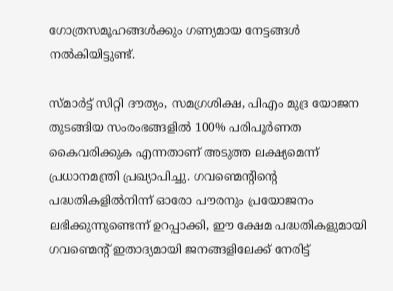ഗോത്രസമൂഹങ്ങൾക്കും ഗണ്യമായ നേട്ടങ്ങൾ നൽകിയിട്ടുണ്ട്.

സ്മാർട്ട് സിറ്റി ദൗത്യം, സമഗ്രശിക്ഷ, പിഎം മുദ്ര യോജന തുടങ്ങിയ സംരംഭങ്ങളിൽ 100% പരിപൂർണത കൈവരിക്കുക എന്നതാണ് അടുത്ത ലക്ഷ്യമെന്ന് പ്രധാനമന്ത്രി പ്രഖ്യാപിച്ചു. ഗവണ്മെന്റിന്റെ പദ്ധതികളിൽനിന്ന് ഓരോ പൗരനും പ്രയോജനം ലഭിക്കുന്നുണ്ടെന്ന് ഉറപ്പാക്കി, ഈ ക്ഷേമ പദ്ധതികളുമായി ഗവണ്മെന്റ് ഇതാദ്യമായി ജനങ്ങളിലേക്ക് നേരിട്ട്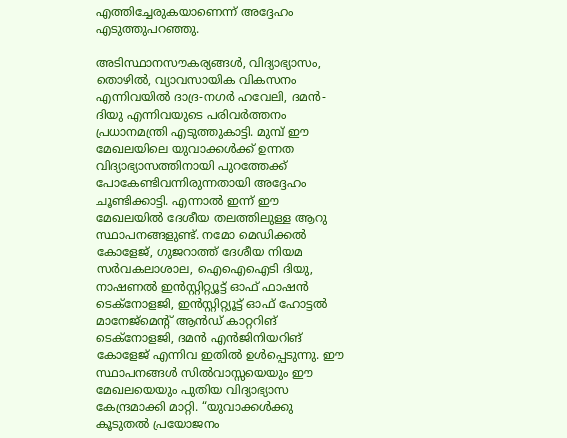എത്തിച്ചേരുകയാണെന്ന് അദ്ദേഹം എടുത്തുപറഞ്ഞു.

അടിസ്ഥാനസൗകര്യങ്ങൾ, വിദ്യാഭ്യാസം, തൊഴിൽ, വ്യാവസായിക വികസനം എന്നിവയിൽ ദാദ്ര-നഗർ ഹവേലി, ദമൻ-ദിയു എന്നിവയുടെ പരിവർത്തനം പ്രധാനമന്ത്രി എടുത്തുകാട്ടി. മുമ്പ് ഈ മേഖലയിലെ യുവാക്കൾക്ക് ഉന്നത വിദ്യാഭ്യാസത്തിനായി പുറത്തേക്ക് പോകേണ്ടിവന്നിരുന്നതായി അദ്ദേഹം ചൂണ്ടിക്കാട്ടി. എന്നാൽ ഇന്ന് ഈ മേഖലയിൽ ദേശീയ തലത്തിലുള്ള ആറു സ്ഥാപനങ്ങളുണ്ട്. നമോ മെഡിക്കൽ കോളേജ്, ഗുജറാത്ത് ദേശീയ നിയമ സർവകലാശാല, ഐഐഐടി ദിയു, നാഷണൽ ഇൻസ്റ്റിറ്റ്യൂട്ട് ഓഫ് ഫാഷൻ ടെക്നോളജി, ഇൻസ്റ്റിറ്റ്യൂട്ട് ഓഫ് ഹോട്ടൽ മാനേജ്മെന്റ് ആൻഡ് കാറ്ററിങ് ടെക്നോളജി, ദമൻ എൻജിനിയറിങ് കോളേജ് എന്നിവ ഇതിൽ ഉൾപ്പെടുന്നു. ഈ സ്ഥാപനങ്ങൾ സിൽവാസ്സയെയും ഈ മേഖലയെയും പുതിയ വിദ്യാഭ്യാസ കേന്ദ്രമാക്കി മാറ്റി. “യുവാക്കൾക്കു കൂടുതൽ പ്രയോജനം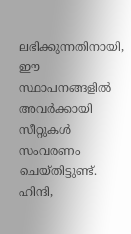ലഭിക്കുന്നതിനായി, ഈ സ്ഥാപനങ്ങളിൽ അവർക്കായി സീറ്റുകൾ സംവരണം ചെയ്തിട്ടുണ്ട്. ഹിന്ദി,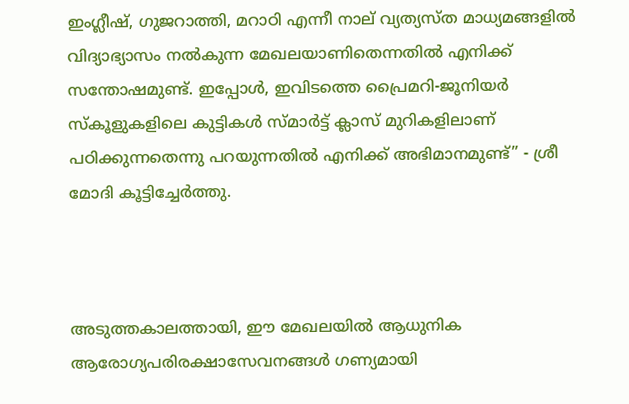ഇംഗ്ലീഷ്, ഗുജറാത്തി, മറാഠി എന്നീ നാല് വ്യത്യസ്ത മാധ്യമങ്ങളിൽ വിദ്യാഭ്യാസം നൽകുന്ന മേഖലയാണിതെന്നതിൽ എനിക്ക് സന്തോഷമുണ്ട്. ഇപ്പോൾ, ഇവിടത്തെ പ്രൈമറി-ജൂനിയർ സ്കൂളുകളിലെ കുട്ടികൾ സ്മാർട്ട് ക്ലാസ് മുറികളിലാണ് പഠിക്കുന്നതെന്നു പറയുന്നതിൽ എനിക്ക് അഭിമാനമുണ്ട്” - ശ്രീ മോദി കൂട്ടിച്ചേർത്തു.



അടുത്തകാലത്തായി, ഈ മേഖലയിൽ ആധുനിക ആരോഗ്യപരിരക്ഷാസേവനങ്ങൾ ഗണ്യമായി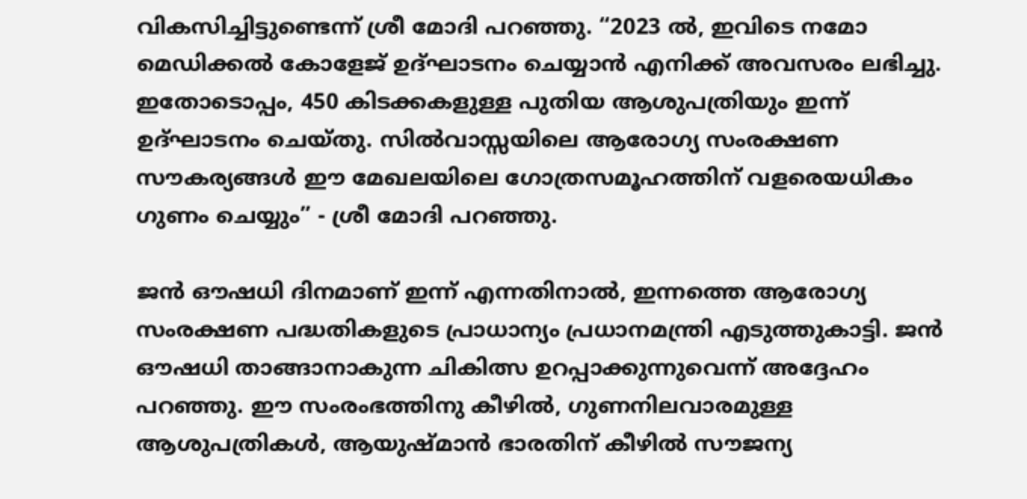വികസിച്ചിട്ടുണ്ടെന്ന് ശ്രീ മോദി പറഞ്ഞു. “2023 ൽ, ഇവിടെ നമോ മെഡിക്കൽ കോളേജ് ഉദ്ഘാടനം ചെയ്യാൻ എനിക്ക് അവസരം ലഭിച്ചു. ഇതോടൊപ്പം, 450 കിടക്കകളുള്ള പുതിയ ആശുപത്രിയും ഇന്ന് ഉദ്ഘാടനം ചെയ്തു. സിൽവാസ്സയിലെ ആരോഗ്യ സംരക്ഷണ സൗകര്യങ്ങൾ ഈ മേഖലയിലെ ഗോത്രസമൂഹത്തിന് വളരെയധികം ഗുണം ചെയ്യും” - ശ്രീ മോദി പറഞ്ഞു.

ജൻ ഔഷധി ദിനമാണ് ഇന്ന് എന്നതിനാൽ, ഇന്നത്തെ ആരോഗ്യ സംരക്ഷണ പദ്ധതികളുടെ പ്രാധാന്യം പ്രധാനമന്ത്രി എടുത്തുകാട്ടി. ജൻ ഔഷധി താങ്ങാനാകുന്ന ചികിത്സ ഉറപ്പാക്കുന്നുവെന്ന് അദ്ദേഹം പറഞ്ഞു. ഈ സംരംഭത്തിനു കീഴിൽ, ഗുണനിലവാരമുള്ള ആശുപത്രികൾ, ആയുഷ്മാൻ ഭാരതിന് കീഴിൽ സൗജന്യ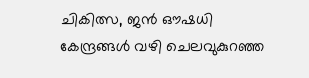ചികിത്സ, ജൻ ഔഷധി കേന്ദ്രങ്ങൾ വഴി ചെലവുകുറഞ്ഞ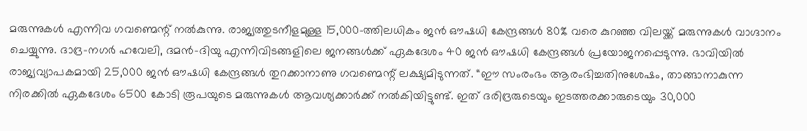മരുന്നുകൾ എന്നിവ ഗവണ്മെന്റ് നൽകുന്നു. രാജ്യത്തുടനീളമുള്ള 15,000-ത്തിലധികം ജൻ ഔഷധി കേന്ദ്രങ്ങൾ 80% വരെ കുറഞ്ഞ വിലയ്ക്ക് മരുന്നുകൾ വാഗ്ദാനം ചെയ്യുന്നു. ദാദ്ര-നഗർ ഹവേലി, ദമൻ-ദിയു എന്നിവിടങ്ങളിലെ ജനങ്ങൾക്ക് ഏകദേശം 40 ജൻ ഔഷധി കേന്ദ്രങ്ങൾ പ്രയോജനപ്പെടുന്നു. ഭാവിയിൽ രാജ്യവ്യാപകമായി 25,000 ജൻ ഔഷധി കേന്ദ്രങ്ങൾ തുറക്കാനാണു ഗവണ്മെന്റ് ലക്ഷ്യമിടുന്നത്. “ഈ സംരംഭം ആരംഭിച്ചതിനുശേഷം, താങ്ങാനാകുന്ന നിരക്കിൽ ഏകദേശം 6500 കോടി രൂപയുടെ മരുന്നുകൾ ആവശ്യക്കാർക്ക് നൽകിയിട്ടുണ്ട്. ഇത് ദരിദ്രരുടെയും ഇടത്തരക്കാരുടെയും 30,000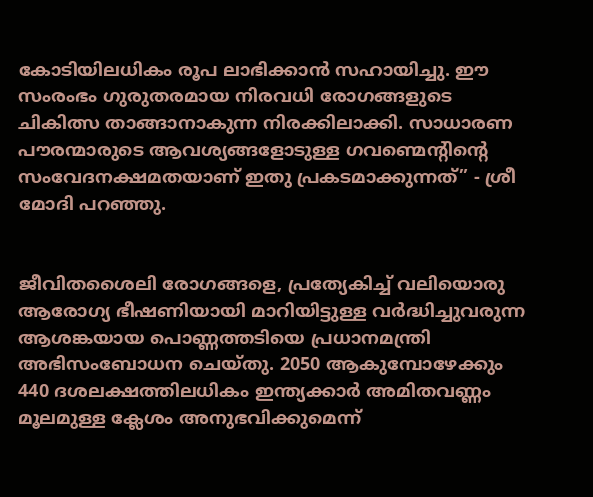കോടിയിലധികം രൂപ ലാഭിക്കാൻ സഹായിച്ചു. ഈ സംരംഭം ഗുരുതരമായ നിരവധി രോഗങ്ങളുടെ ചികിത്സ താങ്ങാനാകുന്ന നിരക്കിലാക്കി. സാധാരണ പൗരന്മാരുടെ ആവശ്യങ്ങളോടുള്ള ഗവണ്മെന്റിന്റെ സംവേദനക്ഷമതയാണ് ഇതു പ്രകടമാക്കുന്നത്” - ശ്രീ മോദി പറഞ്ഞു.


ജീവിതശൈലി രോഗങ്ങളെ, പ്രത്യേകിച്ച് വലിയൊരു ആരോഗ്യ ഭീഷണിയായി മാറിയിട്ടുള്ള വര്‍ദ്ധിച്ചുവരുന്ന ആശങ്കയായ പൊണ്ണത്തടിയെ പ്രധാനമന്ത്രി അഭിസംബോധന ചെയ്തു. 2050 ആകുമ്പോഴേക്കും 440 ദശലക്ഷത്തിലധികം ഇന്ത്യക്കാര്‍ അമിതവണ്ണം മൂലമുള്ള ക്ലേശം അനുഭവിക്കുമെന്ന്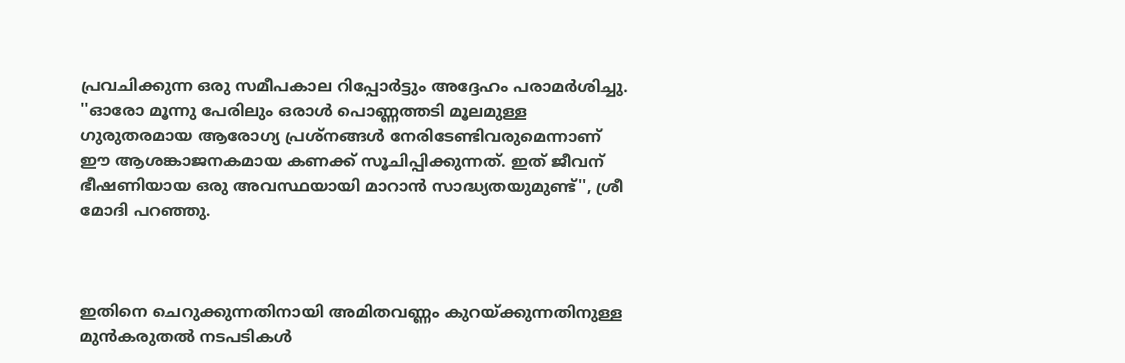പ്രവചിക്കുന്ന ഒരു സമീപകാല റിപ്പോര്‍ട്ടും അദ്ദേഹം പരാമര്‍ശിച്ചു. ''ഓരോ മൂന്നു പേരിലും ഒരാള്‍ പൊണ്ണത്തടി മൂലമുള്ള ഗുരുതരമായ ആരോഗ്യ പ്രശ്‌നങ്ങള്‍ നേരിടേണ്ടിവരുമെന്നാണ് ഈ ആശങ്കാജനകമായ കണക്ക് സൂചിപ്പിക്കുന്നത്. ഇത് ജീവന് ഭീഷണിയായ ഒരു അവസ്ഥയായി മാറാന്‍ സാദ്ധ്യതയുമുണ്ട്'', ശ്രീ മോദി പറഞ്ഞു.



ഇതിനെ ചെറുക്കുന്നതിനായി അമിതവണ്ണം കുറയ്ക്കുന്നതിനുള്ള മുന്‍കരുതല്‍ നടപടികള്‍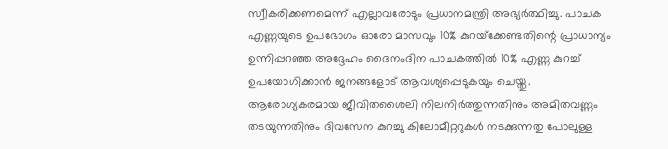സ്വീകരിക്കണമെന്ന് എല്ലാവരോടും പ്രധാനമന്ത്രി അഭ്യര്‍ത്ഥിച്ചു. പാചക എണ്ണയുടെ ഉപഭോഗം ഓരോ മാസവും 10% കുറയ്‌ക്കേണ്ടതിന്റെ പ്രാധാന്യം ഉന്നിപ്പറഞ്ഞ അദ്ദേഹം ദൈനംദിന പാചകത്തില്‍ 10% എണ്ണ കുറച്ച് ഉപയോഗിക്കാന്‍ ജനങ്ങളോട് ആവശ്യപ്പെടുകയും ചെയ്തു. ആരോഗ്യകരമായ ജീവിതശൈലി നിലനിര്‍ത്തുന്നതിനും അമിതവണ്ണം തടയുന്നതിനും ദിവസേന കുറച്ചു കിലോമീറ്ററുകള്‍ നടക്കുന്നതു പോലുള്ള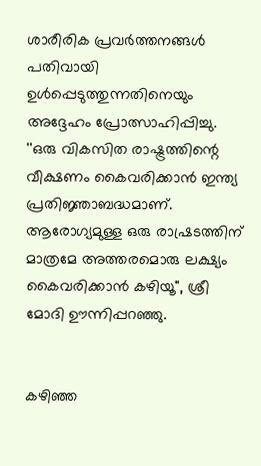ശാരീരിക പ്രവര്‍ത്തനങ്ങള്‍ പതിവായി ഉള്‍പ്പെടുത്തുന്നതിനെയും അദ്ദേഹം പ്രോത്സാഹിപ്പിച്ചു. ''ഒരു വികസിത രാഷ്ട്രത്തിന്റെ വീക്ഷണം കൈവരിക്കാന്‍ ഇന്ത്യ പ്രതിജ്ഞാബദ്ധമാണ്. ആരോഗ്യമുള്ള ഒരു രാഷ്രടത്തിന് മാത്രമേ അത്തരമൊരു ലക്ഷ്യം കൈവരിക്കാന്‍ കഴിയൂ'', ശ്രീ മോദി ഊന്നിപ്പറഞ്ഞു.


കഴിഞ്ഞ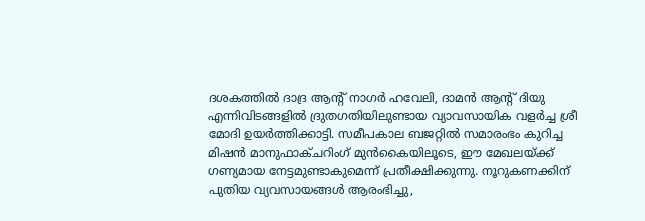ദശകത്തില്‍ ദാദ്ര ആന്റ് നാഗര്‍ ഹവേലി, ദാമന്‍ ആന്റ് ദിയു എന്നിവിടങ്ങളില്‍ ദ്രുതഗതിയിലുണ്ടായ വ്യാവസായിക വളര്‍ച്ച ശ്രീ മോദി ഉയര്‍ത്തിക്കാട്ടി. സമീപകാല ബജറ്റില്‍ സമാരംഭം കുറിച്ച മിഷന്‍ മാനുഫാക്ചറിംഗ് മുന്‍കൈയിലൂടെ, ഈ മേഖലയ്ക്ക് ഗണ്യമായ നേട്ടമുണ്ടാകുമെന്ന് പ്രതീക്ഷിക്കുന്നു. നൂറുകണക്കിന് പുതിയ വ്യവസായങ്ങള്‍ ആരംഭിച്ചു,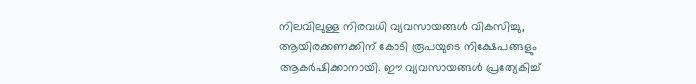നിലവിലുള്ള നിരവധി വ്യവസായങ്ങള്‍ വികസിച്ചു, ആയിരക്കണക്കിന് കോടി രൂപയുടെ നിക്ഷേപങ്ങളും ആകര്‍ഷിക്കാനായി. ഈ വ്യവസായങ്ങള്‍ പ്രത്യേകിച്ച്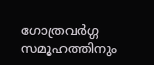ഗോത്രവര്‍ഗ്ഗ സമൂഹത്തിനും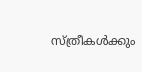സ്ത്രീകള്‍ക്കും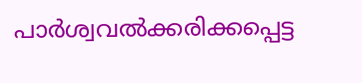പാര്‍ശ്വവല്‍ക്കരിക്കപ്പെട്ട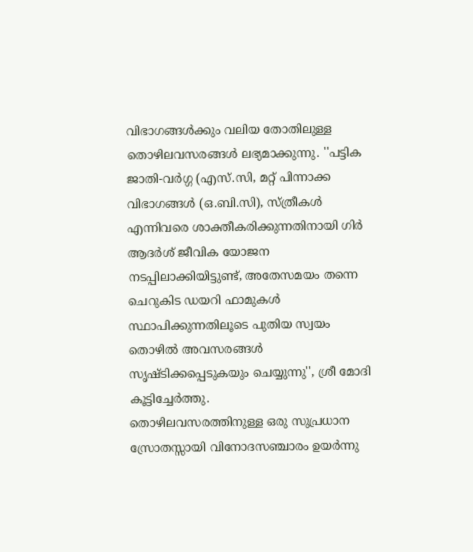വിഭാഗങ്ങള്‍ക്കും വലിയ തോതിലുള്ള തൊഴിലവസരങ്ങള്‍ ലഭ്യമാക്കുന്നു. ''പട്ടിക ജാതി-വര്‍ഗ്ഗ (എസ്.സി, മറ്റ് പിന്നാക്ക വിഭാഗങ്ങള്‍ (ഒ.ബി.സി), സ്ത്രീകള്‍ എന്നിവരെ ശാക്തീകരിക്കുന്നതിനായി ഗിര്‍ ആദര്‍ശ് ജീവിക യോജന നടപ്പിലാക്കിയിട്ടുണ്ട്, അതേസമയം തന്നെ ചെറുകിട ഡയറി ഫാമുകള്‍ സ്ഥാപിക്കുന്നതിലൂടെ പുതിയ സ്വയം തൊഴില്‍ അവസരങ്ങള്‍ സൃഷ്ടിക്കപ്പെടുകയും ചെയ്യുന്നു'', ശ്രീ മോദി കൂട്ടിച്ചേര്‍ത്തു.
തൊഴിലവസരത്തിനുള്ള ഒരു സുപ്രധാന സ്രോതസ്സായി വിനോദസഞ്ചാരം ഉയര്‍ന്നു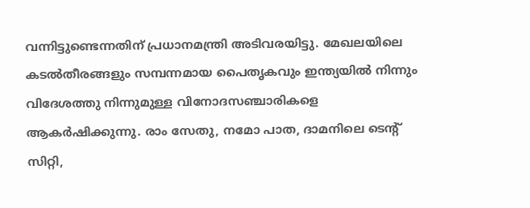വന്നിട്ടുണ്ടെന്നതിന് പ്രധാനമന്ത്രി അടിവരയിട്ടു. മേഖലയിലെ കടല്‍തീരങ്ങളും സമ്പന്നമായ പൈതൃകവും ഇന്ത്യയില്‍ നിന്നും വിദേശത്തു നിന്നുമുള്ള വിനോദസഞ്ചാരികളെ ആകര്‍ഷിക്കുന്നു. രാം സേതു, നമോ പാത, ദാമനിലെ ടെന്റ് സിറ്റി,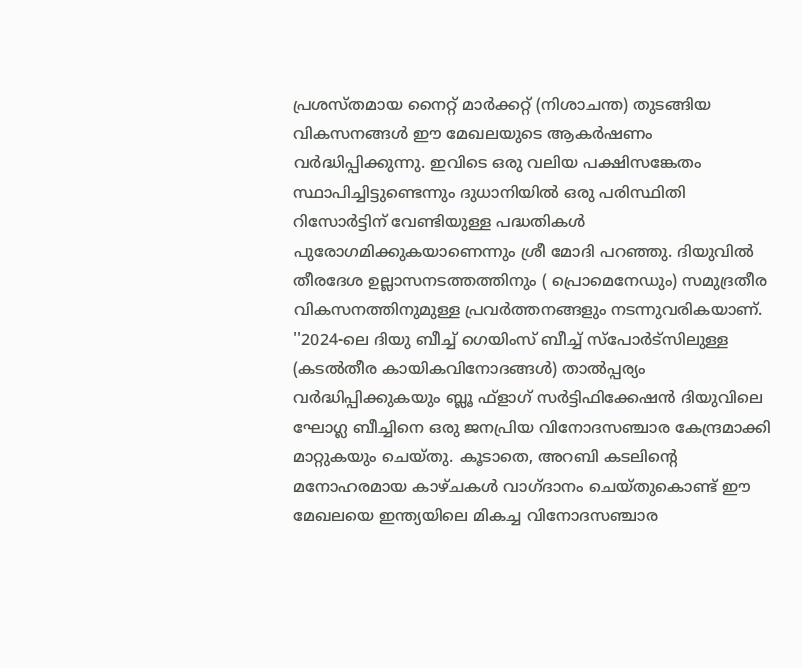പ്രശസ്തമായ നൈറ്റ് മാര്‍ക്കറ്റ് (നിശാചന്ത) തുടങ്ങിയ വികസനങ്ങള്‍ ഈ മേഖലയുടെ ആകര്‍ഷണം വര്‍ദ്ധിപ്പിക്കുന്നു. ഇവിടെ ഒരു വലിയ പക്ഷിസങ്കേതം സ്ഥാപിച്ചിട്ടുണ്ടെന്നും ദുധാനിയില്‍ ഒരു പരിസ്ഥിതി റിസോര്‍ട്ടിന് വേണ്ടിയുള്ള പദ്ധതികള്‍ പുരോഗമിക്കുകയാണെന്നും ശ്രീ മോദി പറഞ്ഞു. ദിയുവില്‍ തീരദേശ ഉല്ലാസനടത്തത്തിനും ( പ്രൊമെനേഡും) സമുദ്രതീര വികസനത്തിനുമുള്ള പ്രവര്‍ത്തനങ്ങളും നടന്നുവരികയാണ്. ''2024-ലെ ദിയു ബീച്ച് ഗെയിംസ് ബീച്ച് സ്‌പോര്‍ട്‌സിലുള്ള (കടല്‍തീര കായികവിനോദങ്ങള്‍) താല്‍പ്പര്യം വര്‍ദ്ധിപ്പിക്കുകയും ബ്ലൂ ഫ്‌ളാഗ് സര്‍ട്ടിഫിക്കേഷന്‍ ദിയുവിലെ ഘോഗ്ല ബീച്ചിനെ ഒരു ജനപ്രിയ വിനോദസഞ്ചാര കേന്ദ്രമാക്കി മാറ്റുകയും ചെയ്തു. കൂടാതെ, അറബി കടലിന്റെ മനോഹരമായ കാഴ്ചകള്‍ വാഗ്ദാനം ചെയ്തുകൊണ്ട് ഈ മേഖലയെ ഇന്ത്യയിലെ മികച്ച വിനോദസഞ്ചാര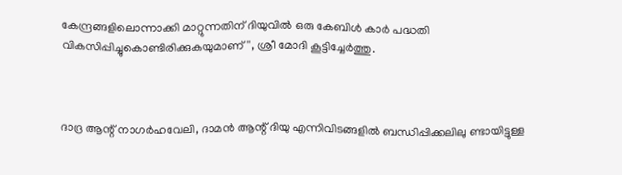കേന്ദ്രങ്ങളിലൊന്നാക്കി മാറ്റുന്നതിന് ദിയുവില്‍ ഒരു കേബിള്‍ കാര്‍ പദ്ധതി വികസിപ്പിച്ചുകൊണ്ടിരിക്കുകയുമാണ്'', ശ്രീ മോദി കൂട്ടിച്ചേര്‍ത്തു.



ദാദ്ര ആന്റ് നാഗര്‍ഹവേലി, ദാമന്‍ ആന്റ് ദിയു എന്നിവിടങ്ങളില്‍ ബന്ധിപ്പിക്കലിലു ണ്ടായിട്ടുള്ള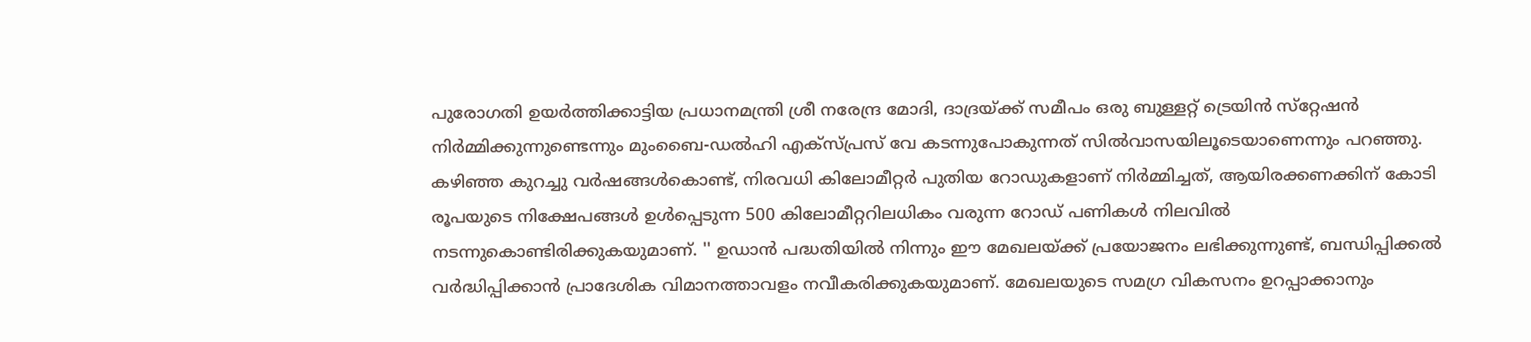പുരോഗതി ഉയര്‍ത്തിക്കാട്ടിയ പ്രധാനമന്ത്രി ശ്രീ നരേന്ദ്ര മോദി, ദാദ്രയ്ക്ക് സമീപം ഒരു ബുള്ളറ്റ് ട്രെയിന്‍ സ്‌റ്റേഷന്‍ നിര്‍മ്മിക്കുന്നുണ്ടെന്നും മുംബൈ-ഡല്‍ഹി എക്‌സ്പ്രസ് വേ കടന്നുപോകുന്നത് സില്‍വാസയിലൂടെയാണെന്നും പറഞ്ഞു. കഴിഞ്ഞ കുറച്ചു വര്‍ഷങ്ങള്‍കൊണ്ട്, നിരവധി കിലോമീറ്റര്‍ പുതിയ റോഡുകളാണ് നിര്‍മ്മിച്ചത്, ആയിരക്കണക്കിന് കോടി രൂപയുടെ നിക്ഷേപങ്ങള്‍ ഉള്‍പ്പെടുന്ന 500 കിലോമീറ്ററിലധികം വരുന്ന റോഡ് പണികള്‍ നിലവില്‍ നടന്നുകൊണ്ടിരിക്കുകയുമാണ്. '' ഉഡാന്‍ പദ്ധതിയില്‍ നിന്നും ഈ മേഖലയ്ക്ക് പ്രയോജനം ലഭിക്കുന്നുണ്ട്, ബന്ധിപ്പിക്കല്‍ വര്‍ദ്ധിപ്പിക്കാന്‍ പ്രാദേശിക വിമാനത്താവളം നവീകരിക്കുകയുമാണ്. മേഖലയുടെ സമഗ്ര വികസനം ഉറപ്പാക്കാനും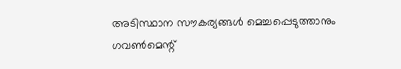അടിസ്ഥാന സൗകര്യങ്ങള്‍ മെച്ചപ്പെടുത്താനും ഗവണ്‍മെന്റ്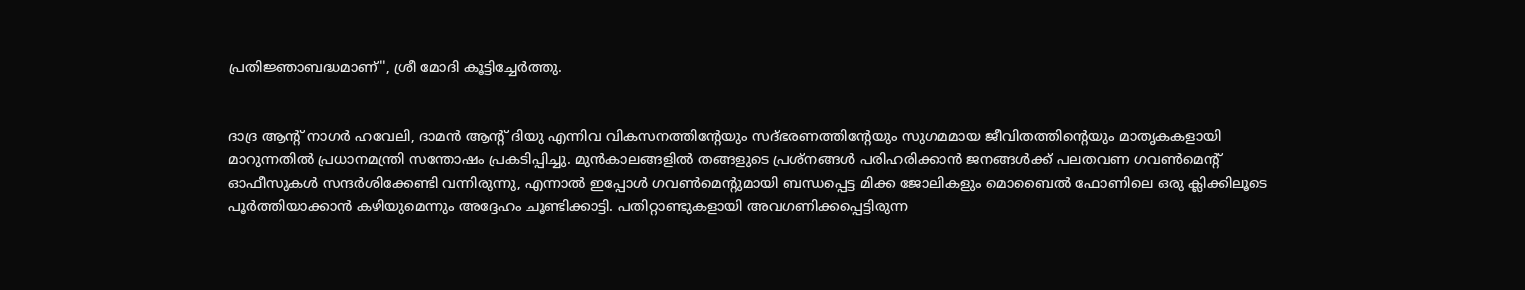പ്രതിജ്ഞാബദ്ധമാണ്'', ശ്രീ മോദി കൂട്ടിച്ചേര്‍ത്തു.


ദാദ്ര ആന്റ് നാഗര്‍ ഹവേലി, ദാമന്‍ ആന്റ് ദിയു എന്നിവ വികസനത്തിന്റേയും സദ്ഭരണത്തിന്റേയും സുഗമമായ ജീവിതത്തിന്റെയും മാതൃകകളായി മാറുന്നതില്‍ പ്രധാനമന്ത്രി സന്തോഷം പ്രകടിപ്പിച്ചു. മുന്‍കാലങ്ങളില്‍ തങ്ങളുടെ പ്രശ്‌നങ്ങള്‍ പരിഹരിക്കാന്‍ ജനങ്ങള്‍ക്ക് പലതവണ ഗവണ്‍മെന്റ് ഓഫീസുകള്‍ സന്ദര്‍ശിക്കേണ്ടി വന്നിരുന്നു, എന്നാല്‍ ഇപ്പോള്‍ ഗവണ്‍മെന്റുമായി ബന്ധപ്പെട്ട മിക്ക ജോലികളും മൊബൈല്‍ ഫോണിലെ ഒരു ക്ലിക്കിലൂടെ പൂര്‍ത്തിയാക്കാന്‍ കഴിയുമെന്നും അദ്ദേഹം ചൂണ്ടിക്കാട്ടി. പതിറ്റാണ്ടുകളായി അവഗണിക്കപ്പെട്ടിരുന്ന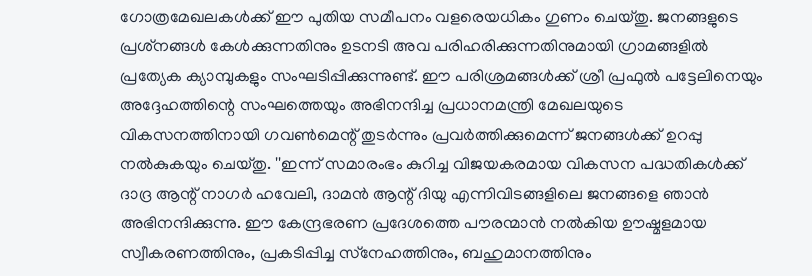ഗോത്രമേഖലകള്‍ക്ക് ഈ പുതിയ സമീപനം വളരെയധികം ഗുണം ചെയ്തു. ജനങ്ങളുടെ പ്രശ്‌നങ്ങള്‍ കേള്‍ക്കുന്നതിനും ഉടനടി അവ പരിഹരിക്കുന്നതിനുമായി ഗ്രാമങ്ങളില്‍ പ്രത്യേക ക്യാമ്പുകളും സംഘടിപ്പിക്കുന്നുണ്ട്. ഈ പരിശ്രമങ്ങള്‍ക്ക് ശ്രീ പ്രഫുല്‍ പട്ടേലിനെയും അദ്ദേഹത്തിന്റെ സംഘത്തെയും അഭിനന്ദിച്ച പ്രധാനമന്ത്രി മേഖലയുടെ വികസനത്തിനായി ഗവണ്‍മെന്റ് തുടര്‍ന്നും പ്രവര്‍ത്തിക്കുമെന്ന് ജനങ്ങള്‍ക്ക് ഉറപ്പു നല്‍കുകയും ചെയ്തു. ''ഇന്ന് സമാരംഭം കുറിച്ച വിജയകരമായ വികസന പദ്ധതികള്‍ക്ക് ദാദ്ര ആന്റ് നാഗര്‍ ഹവേലി, ദാമന്‍ ആന്റ് ദിയു എന്നിവിടങ്ങളിലെ ജനങ്ങളെ ഞാന്‍ അഭിനന്ദിക്കുന്നു. ഈ കേന്ദ്രഭരണ പ്രദേശത്തെ പൗരന്മാന്‍ നല്‍കിയ ഊഷ്മളമായ സ്വീകരണത്തിനും, പ്രകടിപ്പിച്ച സ്‌നേഹത്തിനും, ബഹുമാനത്തിനും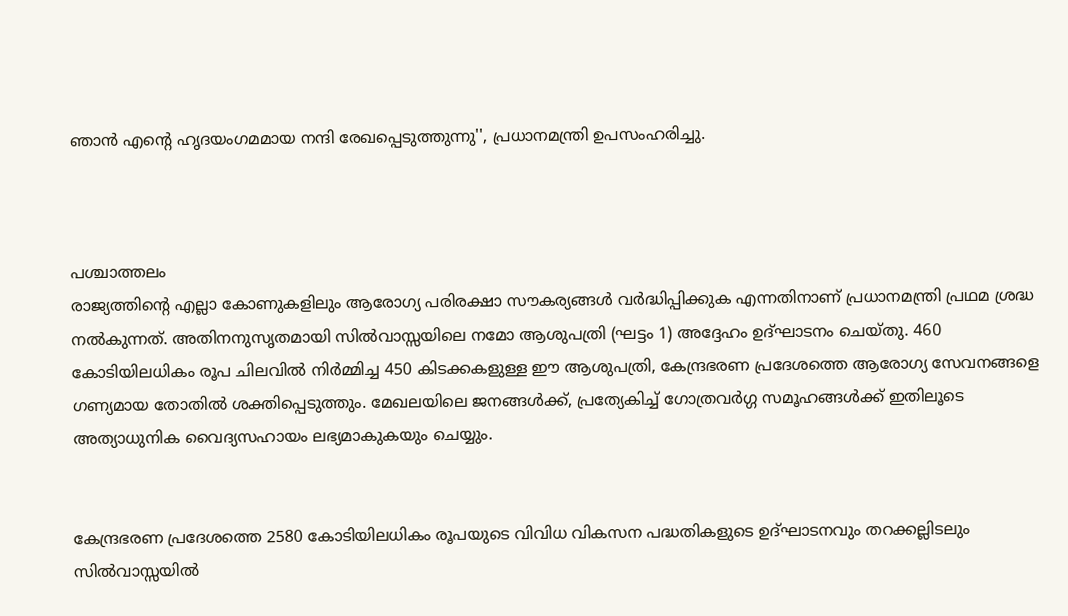ഞാന്‍ എന്റെ ഹൃദയംഗമമായ നന്ദി രേഖപ്പെടുത്തുന്നു'', പ്രധാനമന്ത്രി ഉപസംഹരിച്ചു.



പശ്ചാത്തലം
രാജ്യത്തിന്റെ എല്ലാ കോണുകളിലും ആരോഗ്യ പരിരക്ഷാ സൗകര്യങ്ങള്‍ വര്‍ദ്ധിപ്പിക്കുക എന്നതിനാണ് പ്രധാനമന്ത്രി പ്രഥമ ശ്രദ്ധ നല്‍കുന്നത്. അതിനനുസൃതമായി സില്‍വാസ്സയിലെ നമോ ആശുപത്രി (ഘട്ടം 1) അദ്ദേഹം ഉദ്ഘാടനം ചെയ്തു. 460 കോടിയിലധികം രൂപ ചിലവില്‍ നിര്‍മ്മിച്ച 450 കിടക്കകളുള്ള ഈ ആശുപത്രി, കേന്ദ്രഭരണ പ്രദേശത്തെ ആരോഗ്യ സേവനങ്ങളെ ഗണ്യമായ തോതില്‍ ശക്തിപ്പെടുത്തും. മേഖലയിലെ ജനങ്ങള്‍ക്ക്, പ്രത്യേകിച്ച് ഗോത്രവര്‍ഗ്ഗ സമൂഹങ്ങള്‍ക്ക് ഇതിലൂടെ അത്യാധുനിക വൈദ്യസഹായം ലഭ്യമാകുകയും ചെയ്യും.


കേന്ദ്രഭരണ പ്രദേശത്തെ 2580 കോടിയിലധികം രൂപയുടെ വിവിധ വികസന പദ്ധതികളുടെ ഉദ്ഘാടനവും തറക്കല്ലിടലും സില്‍വാസ്സയില്‍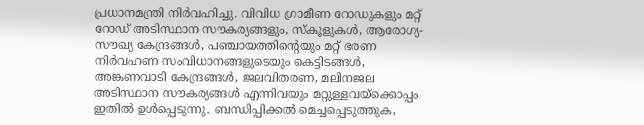പ്രധാനമന്ത്രി നിര്‍വഹിച്ചു. വിവിധ ഗ്രാമീണ റോഡുകളും മറ്റ് റോഡ് അടിസ്ഥാന സൗകര്യങ്ങളും, സ്‌കൂളുകള്‍, ആരോഗ്യ-സൗഖ്യ കേന്ദ്രങ്ങള്‍, പഞ്ചായത്തിന്റെയും മറ്റ് ഭരണ നിര്‍വഹണ സംവിധാനങ്ങളുടെയും കെട്ടിടങ്ങള്‍, അങ്കണവാടി കേന്ദ്രങ്ങള്‍, ജലവിതരണ, മലിനജല അടിസ്ഥാന സൗകര്യങ്ങള്‍ എന്നിവയും മറ്റുള്ളവയ്‌ക്കൊപ്പം ഇതില്‍ ഉള്‍പ്പെടുന്നു. ബന്ധിപ്പിക്കല്‍ മെച്ചപ്പെടുത്തുക,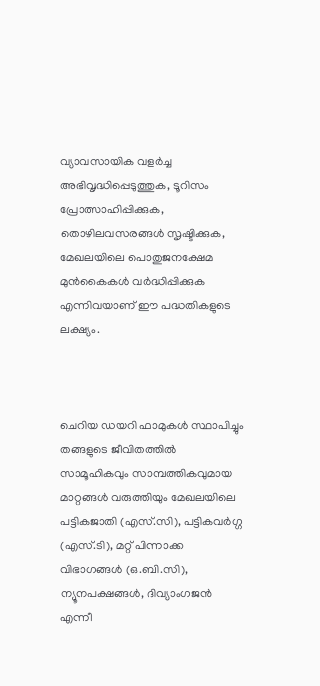വ്യാവസായിക വളര്‍ച്ച അഭിവൃദ്ധിപ്പെടുത്തുക, ടൂറിസം പ്രോത്സാഹിപ്പിക്കുക, തൊഴിലവസരങ്ങള്‍ സൃഷ്ടിക്കുക, മേഖലയിലെ പൊതുജനക്ഷേമ മുന്‍കൈകള്‍ വര്‍ദ്ധിപ്പിക്കുക എന്നിവയാണ് ഈ പദ്ധതികളുടെ ലക്ഷ്യം.



ചെറിയ ഡയറി ഫാമുകള്‍ സ്ഥാപിച്ചും തങ്ങളുടെ ജീവിതത്തില്‍ സാമൂഹികവും സാമ്പത്തികവുമായ മാറ്റങ്ങള്‍ വരുത്തിയും മേഖലയിലെ പട്ടികജാതി (എസ്.സി), പട്ടികവര്‍ഗ്ഗ (എസ്.ടി), മറ്റ് പിന്നാക്ക വിഭാഗങ്ങള്‍ (ഒ.ബി.സി), ന്യൂനപക്ഷങ്ങള്‍, ദിവ്യാംഗജന്‍ എന്നീ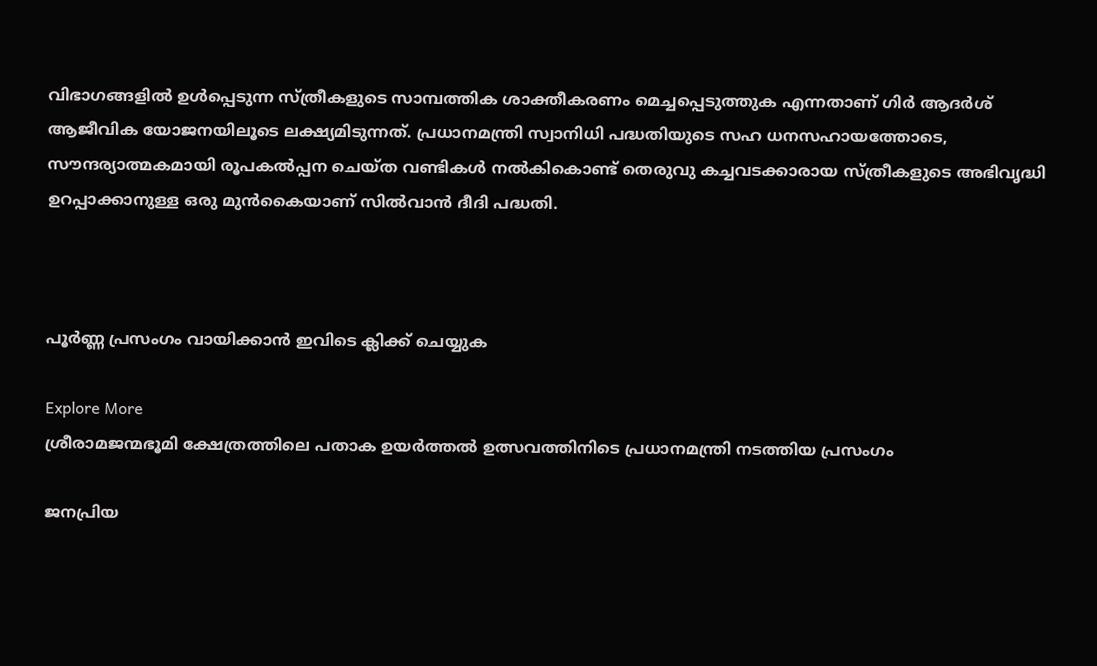വിഭാഗങ്ങളില്‍ ഉള്‍പ്പെടുന്ന സ്ത്രീകളുടെ സാമ്പത്തിക ശാക്തീകരണം മെച്ചപ്പെടുത്തുക എന്നതാണ് ഗിര്‍ ആദര്‍ശ് ആജീവിക യോജനയിലൂടെ ലക്ഷ്യമിടുന്നത്. പ്രധാനമന്ത്രി സ്വാനിധി പദ്ധതിയുടെ സഹ ധനസഹായത്തോടെ, സൗന്ദര്യാത്മകമായി രൂപകല്‍പ്പന ചെയ്ത വണ്ടികള്‍ നല്‍കികൊണ്ട് തെരുവു കച്ചവടക്കാരായ സ്ത്രീകളുടെ അഭിവൃദ്ധി ഉറപ്പാക്കാനുള്ള ഒരു മുന്‍കൈയാണ് സില്‍വാന്‍ ദീദി പദ്ധതി.



പൂർണ്ണ പ്രസംഗം വായിക്കാൻ ഇവിടെ ക്ലിക്ക് ചെയ്യുക

Explore More
ശ്രീരാമജന്മഭൂമി ക്ഷേത്രത്തിലെ പതാക ഉയർത്തൽ ഉത്സവത്തിനിടെ പ്രധാനമന്ത്രി നടത്തിയ പ്രസംഗം

ജനപ്രിയ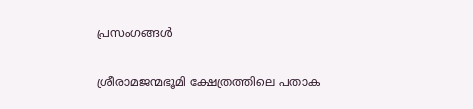പ്രസംഗങ്ങൾ

ശ്രീരാമജന്മഭൂമി ക്ഷേത്രത്തിലെ പതാക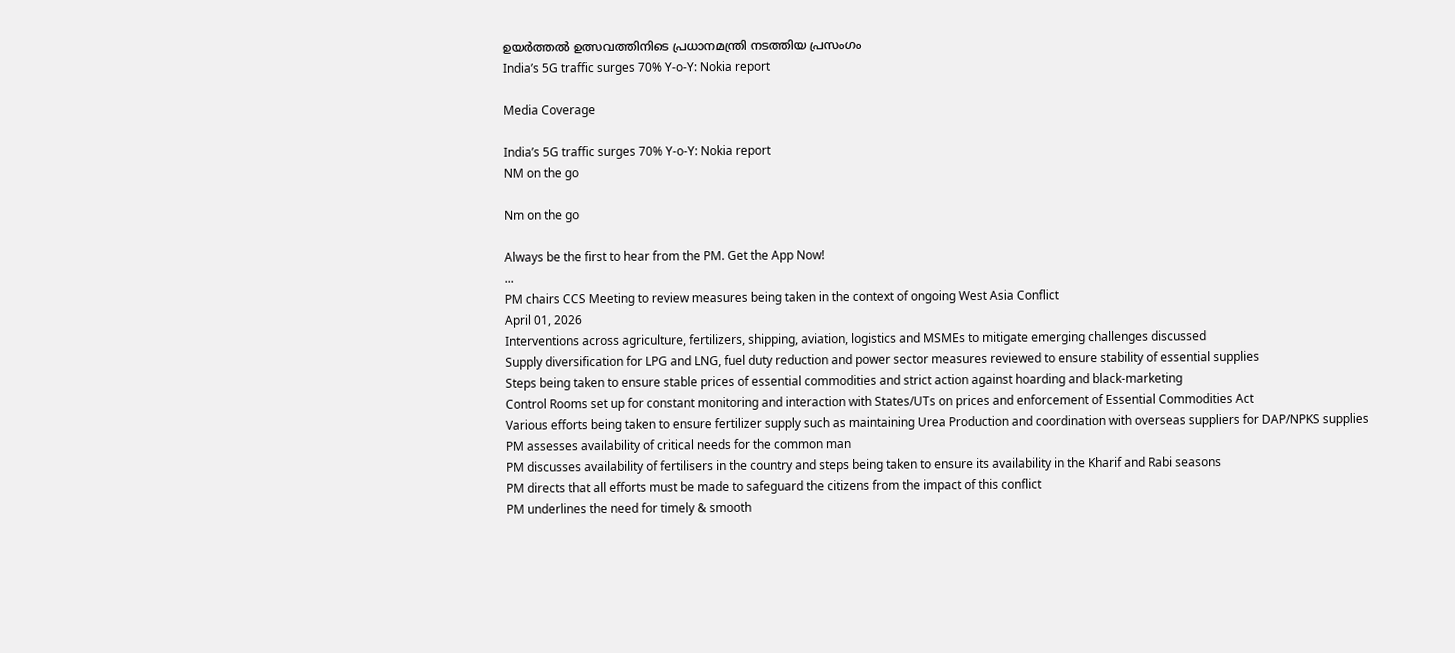ഉയർത്തൽ ഉത്സവത്തിനിടെ പ്രധാനമന്ത്രി നടത്തിയ പ്രസംഗം
India’s 5G traffic surges 70% Y-o-Y: Nokia report

Media Coverage

India’s 5G traffic surges 70% Y-o-Y: Nokia report
NM on the go

Nm on the go

Always be the first to hear from the PM. Get the App Now!
...
PM chairs CCS Meeting to review measures being taken in the context of ongoing West Asia Conflict
April 01, 2026
Interventions across agriculture, fertilizers, shipping, aviation, logistics and MSMEs to mitigate emerging challenges discussed
Supply diversification for LPG and LNG, fuel duty reduction and power sector measures reviewed to ensure stability of essential supplies
Steps being taken to ensure stable prices of essential commodities and strict action against hoarding and black-marketing
Control Rooms set up for constant monitoring and interaction with States/UTs on prices and enforcement of Essential Commodities Act
Various efforts being taken to ensure fertilizer supply such as maintaining Urea Production and coordination with overseas suppliers for DAP/NPKS supplies
PM assesses availability of critical needs for the common man
PM discusses availability of fertilisers in the country and steps being taken to ensure its availability in the Kharif and Rabi seasons
PM directs that all efforts must be made to safeguard the citizens from the impact of this conflict
PM underlines the need for timely & smooth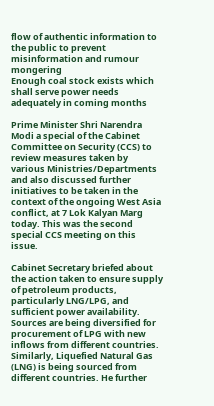flow of authentic information to the public to prevent misinformation and rumour mongering
Enough coal stock exists which shall serve power needs adequately in coming months

Prime Minister Shri Narendra Modi a special of the Cabinet Committee on Security (CCS) to review measures taken by various Ministries/Departments and also discussed further initiatives to be taken in the context of the ongoing West Asia conflict, at 7 Lok Kalyan Marg today. This was the second special CCS meeting on this issue.

Cabinet Secretary briefed about the action taken to ensure supply of petroleum products, particularly LNG/LPG, and sufficient power availability. Sources are being diversified for procurement of LPG with new inflows from different countries. Similarly, Liquefied Natural Gas (LNG) is being sourced from different countries. He further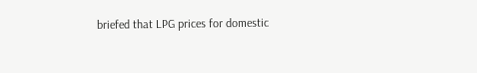briefed that LPG prices for domestic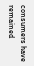consumers have remained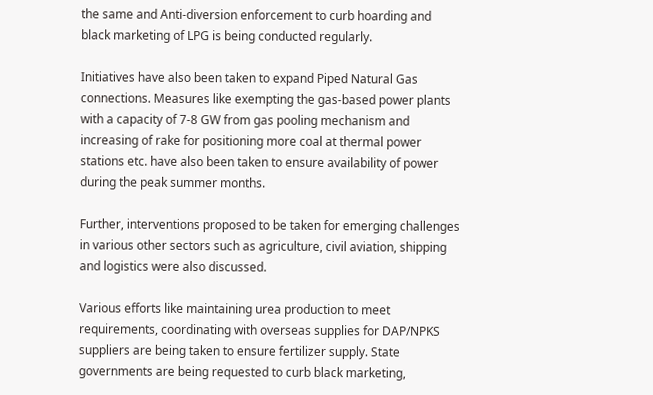the same and Anti-diversion enforcement to curb hoarding and black marketing of LPG is being conducted regularly.

Initiatives have also been taken to expand Piped Natural Gas connections. Measures like exempting the gas-based power plants with a capacity of 7-8 GW from gas pooling mechanism and increasing of rake for positioning more coal at thermal power stations etc. have also been taken to ensure availability of power during the peak summer months.

Further, interventions proposed to be taken for emerging challenges in various other sectors such as agriculture, civil aviation, shipping and logistics were also discussed.

Various efforts like maintaining urea production to meet requirements, coordinating with overseas supplies for DAP/NPKS suppliers are being taken to ensure fertilizer supply. State governments are being requested to curb black marketing,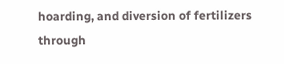hoarding, and diversion of fertilizers through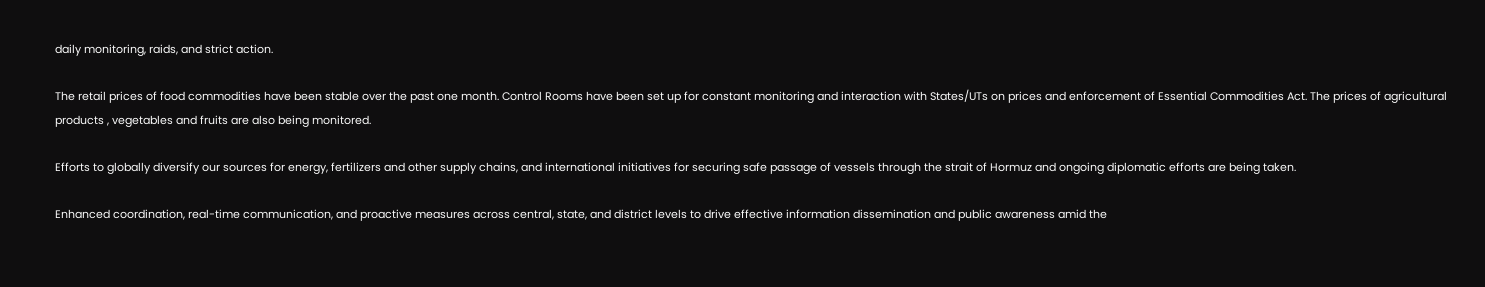daily monitoring, raids, and strict action.

The retail prices of food commodities have been stable over the past one month. Control Rooms have been set up for constant monitoring and interaction with States/UTs on prices and enforcement of Essential Commodities Act. The prices of agricultural products , vegetables and fruits are also being monitored.

Efforts to globally diversify our sources for energy, fertilizers and other supply chains, and international initiatives for securing safe passage of vessels through the strait of Hormuz and ongoing diplomatic efforts are being taken.

Enhanced coordination, real-time communication, and proactive measures across central, state, and district levels to drive effective information dissemination and public awareness amid the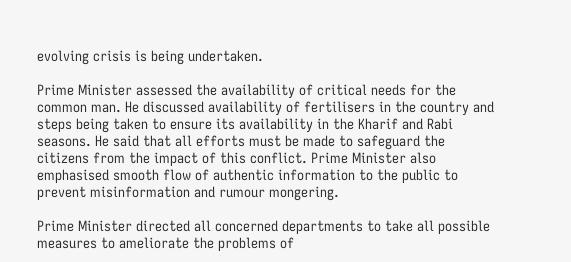evolving crisis is being undertaken.

Prime Minister assessed the availability of critical needs for the common man. He discussed availability of fertilisers in the country and steps being taken to ensure its availability in the Kharif and Rabi seasons. He said that all efforts must be made to safeguard the citizens from the impact of this conflict. Prime Minister also emphasised smooth flow of authentic information to the public to prevent misinformation and rumour mongering.

Prime Minister directed all concerned departments to take all possible measures to ameliorate the problems of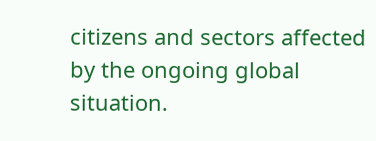citizens and sectors affected by the ongoing global situation.